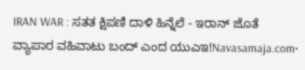IRAN WAR : ಸತತ ಕ್ಷಿಪಣಿ ದಾಳಿ ಹಿನ್ನೆಲೆ - ಇರಾನ್ ಜೊತೆ ವ್ಯಾಪಾರ ವಹಿವಾಟು ಬಂದ್ ಎಂದ ಯುಎಇ!Navasamaja.com•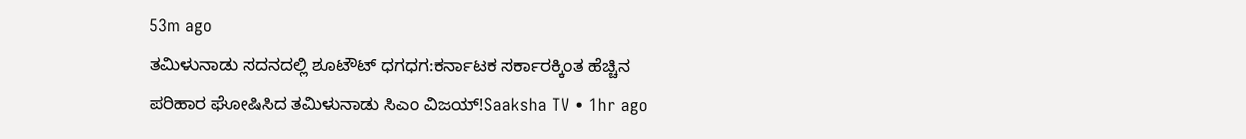53m ago
ತಮಿಳುನಾಡು ಸದನದಲ್ಲಿ ಶೂಟೌಟ್ ಧಗಧಗ:ಕರ್ನಾಟಕ ಸರ್ಕಾರಕ್ಕಿಂತ ಹೆಚ್ಚಿನ ಪರಿಹಾರ ಘೋಷಿಸಿದ ತಮಿಳುನಾಡು ಸಿಎಂ ವಿಜಯ್!Saaksha TV • 1hr ago